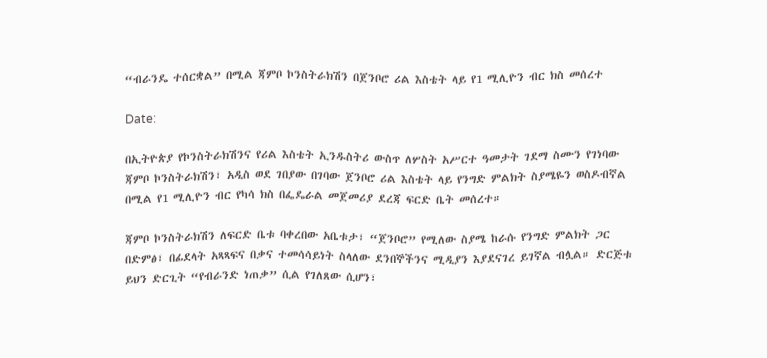“ብራንዴ ተሰርቋል” በሚል ጃምቦ ኮንስትራክሽን በጀንቦሮ ሪል እስቴት ላይ የ1 ሚሊዮን ብር ክስ መሰረተ

Date:

በኢትዮጵያ የኮንስትራክሽንና የሪል እስቴት ኢንዱስትሪ ውስጥ ለሦስት አሥርተ ዓመታት ገደማ ስሙን የገነባው ጃምቦ ኮንስትራክሽን፣ አዲስ ወደ ገበያው በገባው ጀንቦሮ ሪል እስቴት ላይ የንግድ ምልክት ስያሜዬን ወስዶብኛል በሚል የ1 ሚሊዮን ብር የካሳ ክስ በፌዴራል መጀመሪያ ደረጃ ፍርድ ቤት መሰረተ።

ጃምቦ ኮንስትራክሽን ለፍርድ ቤቱ ባቀረበው አቤቱታ፣ “ጀንቦሮ” የሚለው ስያሜ ከራሱ የንግድ ምልክት ጋር በድምፅ፣ በፊደላት አጻጻፍና በቃና ተመሳሳይነት ስላለው ደንበኞችንና ሚዲያን እያደናገረ ይገኛል ብሏል። ድርጅቱ ይህን ድርጊት “የብራንድ ነጠቃ” ሲል የገለጸው ሲሆን፣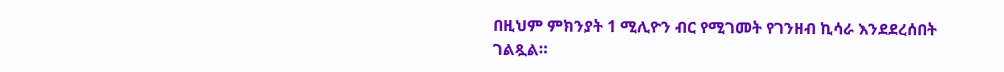በዚህም ምክንያት 1 ሚሊዮን ብር የሚገመት የገንዘብ ኪሳራ እንደደረሰበት ገልጿል።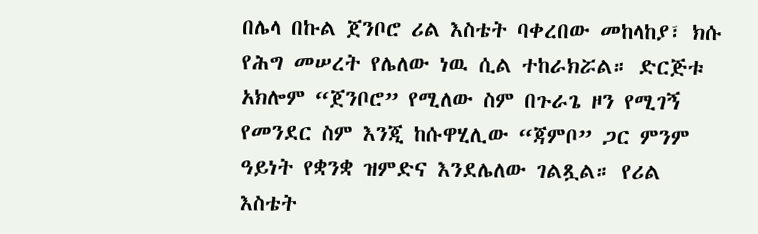በሌላ በኩል ጀንቦሮ ሪል እስቴት ባቀረበው መከላከያ፣ ክሱ የሕግ መሠረት የሌለው ነዉ ሲል ተከራክሯል። ድርጅቱ አክሎም “ጀንቦሮ” የሚለው ስም በጉራጌ ዞን የሚገኝ የመንደር ስም እንጂ ከሱዋሂሊው “ጃምቦ” ጋር ምንም ዓይነት የቋንቋ ዝምድና እንደሌለው ገልጿል። የሪል እስቴት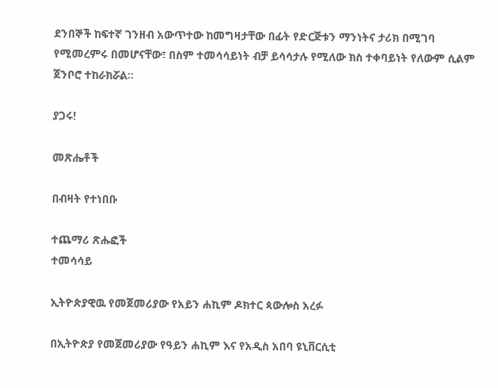ደንበኞች ከፍተኛ ገንዘብ አውጥተው ከመግዛታቸው በፊት የድርጅቱን ማንነትና ታሪክ በሚገባ የሚመረምሩ በመሆናቸው፣ በስም ተመሳሳይነት ብቻ ይሳሳታሉ የሚለው ክስ ተቀባይነት የለውም ሲልም ጀንቦሮ ተከራክሯል።

ያጋሩ!

መጽሔቶች

በብዛት የተነበቡ

ተጨማሪ ጽሑፎች
ተመሳሳይ

ኢትዮጵያዊዉ የመጀመሪያው የአይን ሐኪም ዶክተር ጳውሎስ አረፉ

በኢትዮጵያ የመጀመሪያው የዓይን ሐኪም እና የአዲስ አበባ ዩኒቨርሲቲ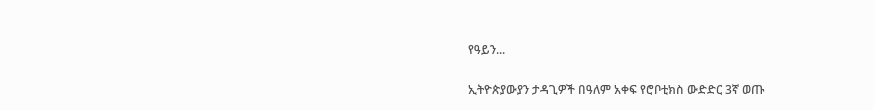የዓይን...

ኢትዮጵያውያን ታዳጊዎች በዓለም አቀፍ የሮቦቲክስ ውድድር 3ኛ ወጡ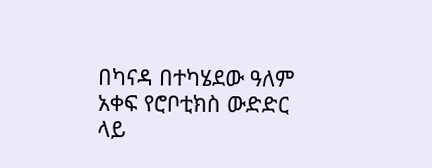በካናዳ በተካሄደው ዓለም አቀፍ የሮቦቲክስ ውድድር ላይ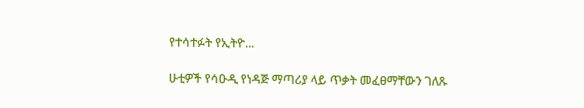የተሳተፉት የኢትዮ...

ሁቲዎች የሳዑዲ የነዳጅ ማጣሪያ ላይ ጥቃት መፈፀማቸውን ገለጹ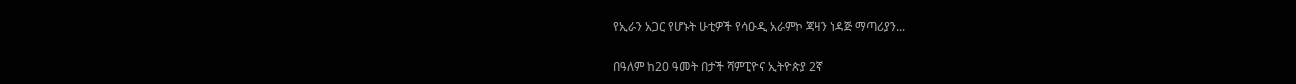የኢራን አጋር የሆኑት ሁቲዎች የሳዑዲ አራምኮ ጃዛን ነዳጅ ማጣሪያን...

በዓለም ከ20 ዓመት በታች ሻምፒዮና ኢትዮጵያ 2ኛ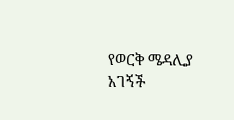የወርቅ ሜዳሊያ አገኝች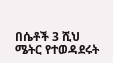በሴቶች 3 ሺህ ሜትር የተወዳደሩት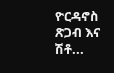ዮርዳኖስ ጽጋብ እና ሽቶ...